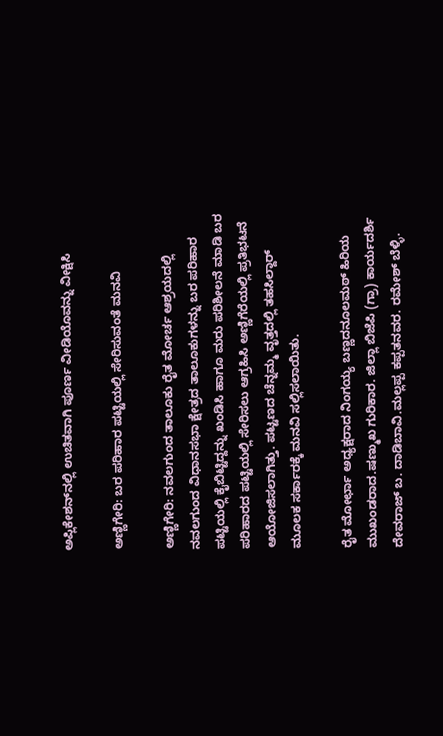ಅಪ್ಲಿಕೇಶನ್‌ನಲ್ಲಿ ಉಚಿತವಾಗಿ ಪೂರ್ಣ ವೀಡಿಯೊವನ್ನು ವೀಕ್ಷಿಸಿ

ಅಣ್ಣಿಗೇರಿ: ಬರ ಪರಿಹಾರ ಪಟ್ಟಿಯಲ್ಲಿ ಸೇರಿಸುವಂತೆ ಮನವಿ

ಅಣ್ಣಿಗೇರಿ: ನವಲಗುಂದ ತಾಲೂಕು ರೈತ ಮೋರ್ಚ ಆಶ್ರಯದಲ್ಲಿ ನವಲಗುಂದ ವಿಧಾನಸಭಾ ಕ್ಷೇತ್ರದ ತಾಲೂಕುಗಳನ್ನು ಬರ ಪರಿಹಾರ ಪಟ್ಟಿಯಲ್ಲಿ ಕೈಬಿಟ್ಟಿದ್ದನ್ನು ಖಂಡಿಸಿ ಹಾಗೂ ಮರು ಪರಿಶೀಲನೆ ಮಾಡಿ ಬರ ಪರಿಹಾರದ ಪಟ್ಟಿಯಲ್ಲಿ ಸೇರಿಸಲು ಆಗ್ರಹಿಸಿ ಅಣ್ಣಿಗೆರೆಯಲ್ಲಿ ಪ್ರತಿಭಟನೆ ಆಯೋಜಿಸಲಾಗಿತ್ತು. ಪಟ್ಟಣದ ಚೆನ್ನಮ್ಮ ವೃತ್ತದಲ್ಲಿ ತಹಸಿಲ್ದಾರ್ ಮೂಲಕ ಸರ್ಕಾರಕ್ಕೆ ಮನವಿ ಸಲ್ಲಿಸಲಾಯಿತು.

ರೈತ ಮೋರ್ಛಾ ಅಧ್ಯಕ್ಷರಾದ ನಿಂಗಯ್ಯ ಬಣ್ಣದನೂಲಮಠ್ ಹಿರಿಯ ಮುಖಂಡರಾದ.ಷಣ್ಮುಖ ಗುರಿಕಾರ. ಜಿಲ್ಲಾ ಬಿಜೆಪಿ (ಗ್ರಾ) ಕಾರ್ಯದರ್ಶಿ ದೇವರಾಜ್ ಬ. ದಾಡಿಬಾವಿ.ಮಲ್ಲಪ್ಪ ಕಪ್ಪತನವರ. ರಮೇಶ್ ಬೆಳ್ಳಿ.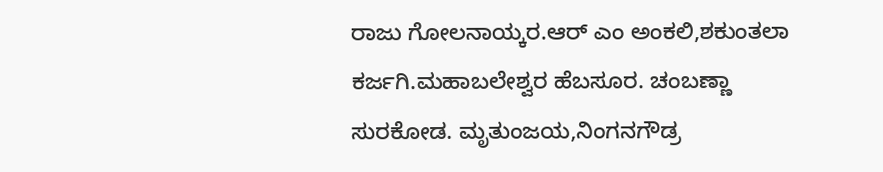ರಾಜು ಗೋಲನಾಯ್ಕರ.ಆರ್ ಎಂ ಅಂಕಲಿ,ಶಕುಂತಲಾ ಕರ್ಜಗಿ.ಮಹಾಬಲೇಶ್ವರ ಹೆಬಸೂರ. ಚಂಬಣ್ಣಾ ಸುರಕೋಡ. ಮೃತುಂಜಯ,ನಿಂಗನಗೌಡ್ರ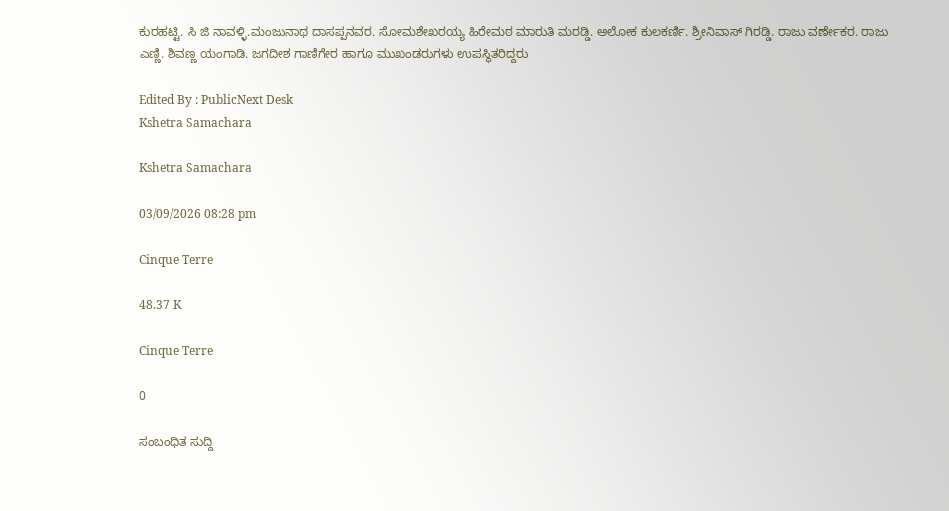ಕುರಹಟ್ಟಿ. ಸಿ ಜಿ ನಾವಳ್ಳಿ.ಮಂಜುನಾಥ ದಾಸಪ್ಪನವರ. ಸೋಮಶೇಖರಯ್ಯ ಹಿರೇಮಠ ಮಾರುತಿ ಮರಡ್ಡಿ. ಅಲೋಕ ಕುಲಕರ್ಣಿ. ಶ್ರೀನಿವಾಸ್ ಗಿರಡ್ಡಿ. ರಾಜು ವರ್ಣೇಕರ. ರಾಜು ಎಣ್ಣಿ. ಶಿವಣ್ಣ ಯಂಗಾಡಿ. ಜಗದೀಶ ಗಾಣಿಗೇರ ಹಾಗೂ ಮುಖಂಡರುಗಳು ಉಪಸ್ಥಿತರಿದ್ದರು

Edited By : PublicNext Desk
Kshetra Samachara

Kshetra Samachara

03/09/2026 08:28 pm

Cinque Terre

48.37 K

Cinque Terre

0

ಸಂಬಂಧಿತ ಸುದ್ದಿ